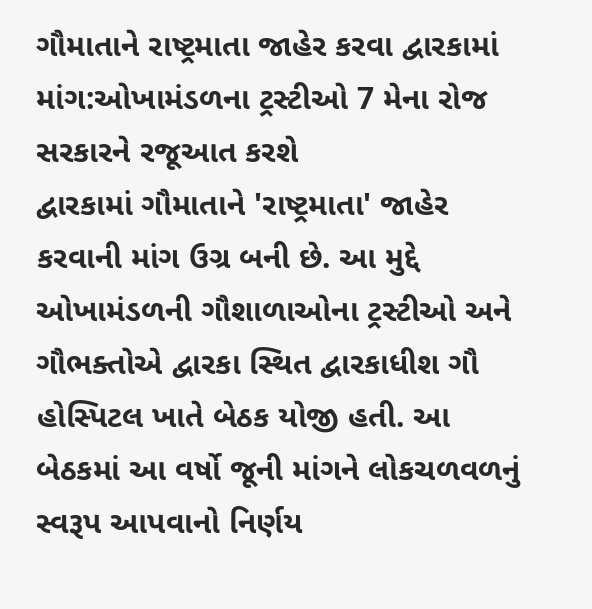ગૌમાતાને રાષ્ટ્રમાતા જાહેર કરવા દ્વારકામાં માંગ:ઓખામંડળના ટ્રસ્ટીઓ 7 મેના રોજ સરકારને રજૂઆત કરશે
દ્વારકામાં ગૌમાતાને 'રાષ્ટ્રમાતા' જાહેર કરવાની માંગ ઉગ્ર બની છે. આ મુદ્દે ઓખામંડળની ગૌશાળાઓના ટ્રસ્ટીઓ અને ગૌભક્તોએ દ્વારકા સ્થિત દ્વારકાધીશ ગૌ હોસ્પિટલ ખાતે બેઠક યોજી હતી. આ બેઠકમાં આ વર્ષો જૂની માંગને લોકચળવળનું સ્વરૂપ આપવાનો નિર્ણય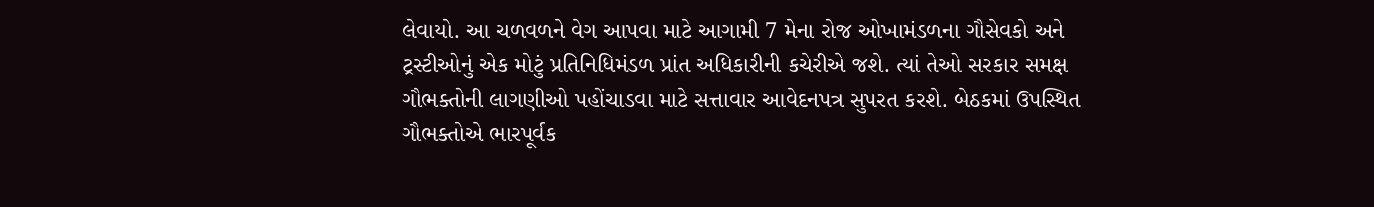લેવાયો. આ ચળવળને વેગ આપવા માટે આગામી 7 મેના રોજ ઓખામંડળના ગૌસેવકો અને ટ્રસ્ટીઓનું એક મોટું પ્રતિનિધિમંડળ પ્રાંત અધિકારીની કચેરીએ જશે. ત્યાં તેઓ સરકાર સમક્ષ ગૌભક્તોની લાગણીઓ પહોંચાડવા માટે સત્તાવાર આવેદનપત્ર સુપરત કરશે. બેઠકમાં ઉપસ્થિત ગૌભક્તોએ ભારપૂર્વક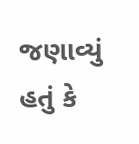જણાવ્યું હતું કે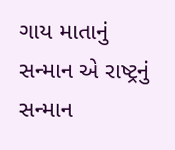ગાય માતાનું સન્માન એ રાષ્ટ્રનું સન્માન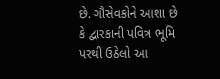છે. ગૌસેવકોને આશા છે કે દ્વારકાની પવિત્ર ભૂમિ પરથી ઉઠેલો આ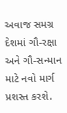અવાજ સમગ્ર દેશમાં ગૌ-રક્ષા અને ગૌ-સન્માન માટે નવો માર્ગ પ્રશસ્ત કરશે.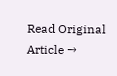Read Original Article →